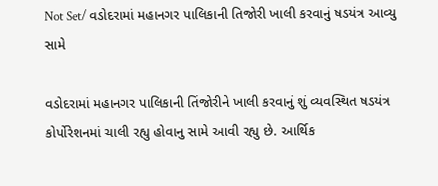Not Set/ વડોદરામાં મહાનગર પાલિકાની તિજોરી ખાલી કરવાનું ષડયંત્ર આવ્યુ સામે

વડોદરામાં મહાનગર પાલિકાની તિંજોરીને ખાલી કરવાનું શું વ્યવસ્થિત ષડયંત્ર કોર્પોરેશનમાં ચાલી રહ્યુ હોવાનુ સામે આવી રહ્યુ છે. આર્થિક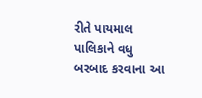રીતે પાયમાલ પાલિકાને વધુ બરબાદ કરવાના આ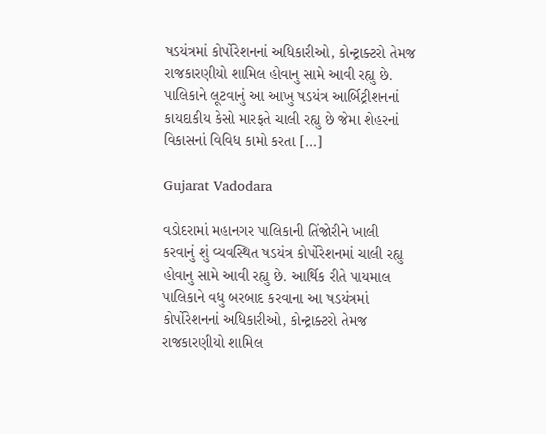ષડયંત્રમાં કોર્પોરેશનનાં અધિકારીઓ, કોન્ટ્રાક્ટરો તેમજ રાજકારણીયો શામિલ હોવાનુ સામે આવી રહ્યુ છે. પાલિકાને લૂટવાનું આ આખુ ષડયંત્ર આર્બિટ્રીશનનાં કાયદાકીય કેસો મારફતે ચાલી રહ્યુ છે જેમા શેહરનાં વિકાસનાં વિવિધ કામો કરતા […]

Gujarat Vadodara

વડોદરામાં મહાનગર પાલિકાની તિંજોરીને ખાલી કરવાનું શું વ્યવસ્થિત ષડયંત્ર કોર્પોરેશનમાં ચાલી રહ્યુ હોવાનુ સામે આવી રહ્યુ છે. આર્થિક રીતે પાયમાલ પાલિકાને વધુ બરબાદ કરવાના આ ષડયંત્રમાં કોર્પોરેશનનાં અધિકારીઓ, કોન્ટ્રાક્ટરો તેમજ રાજકારણીયો શામિલ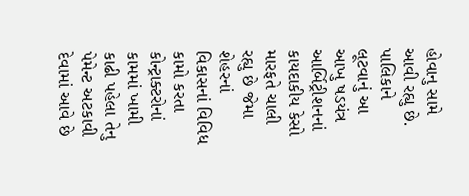હોવાનુ સામે આવી રહ્યુ છે. પાલિકાને લૂટવાનું આ આખુ ષડયંત્ર આર્બિટ્રીશનનાં કાયદાકીય કેસો મારફતે ચાલી રહ્યુ છે જેમા શેહરનાં વિકાસનાં વિવિધ કામો કરતા કોન્ટ્રાક્ટરોનાં કામમાં ખામી કાઢી પહેલા તેનુ પેમેન્ટ અટકાવી દેવામાં આવે છે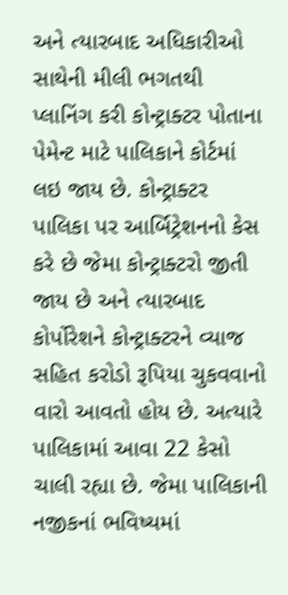અને ત્યારબાદ અધિકારીઓ સાથેની મીલી ભગતથી પ્લાનિંગ કરી કોન્ટ્રાક્ટર પોતાના પેમેન્ટ માટે પાલિકાને કોર્ટમાં લઇ જાય છે. કોન્ટ્રાક્ટર પાલિકા પર આર્બિટ્રેશનનો કેસ કરે છે જેમા કોન્ટ્રાક્ટરો જીતી જાય છે અને ત્યારબાદ કોર્પોરેશને કોન્ટ્રાક્ટરને વ્યાજ સહિત કરોડો રૂપિયા ચુકવવાનો વારો આવતો હોય છે. અત્યારે પાલિકામાં આવા 22 કેસો ચાલી રહ્યા છે. જેમા પાલિકાની નજીકનાં ભવિષ્યમાં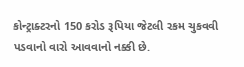કોન્ટ્રાક્ટરનો 150 કરોડ રૂપિયા જેટલી રકમ ચુકવવી પડવાનો વારો આવવાનો નક્કી છે.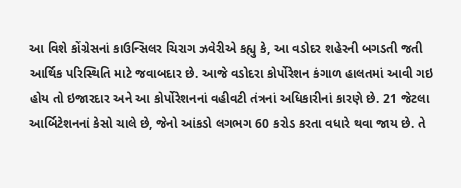આ વિશે કોંગ્રેસનાં કાઉન્સિલર ચિરાગ ઝવેરીએ કહ્યુ કે, આ વડોદર શહેરની બગડતી જતી આર્થિક પરિસ્થિતિ માટે જવાબદાર છે. આજે વડોદરા કોર્પોરેશન કંગાળ હાલતમાં આવી ગઇ હોય તો ઇજારદાર અને આ કોર્પોરેશનનાં વહીવટી તંત્રનાં અધિકારીનાં કારણે છે. 21 જેટલા આર્બિટેશનનાં કેસો ચાલે છે, જેનો આંકડો લગભગ 60 કરોડ કરતા વધારે થવા જાય છે. તે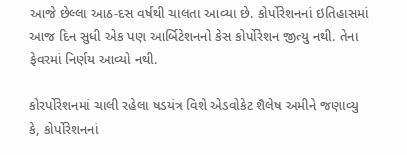આજે છેલ્લા આઠ-દસ વર્ષથી ચાલતા આવ્યા છે. કોર્પોરેશનનાં ઇતિહાસમાં આજ દિન સુધી એક પણ આર્બિટેશનનો કેસ કોર્પોરેશન જીત્યુ નથી. તેના ફેવરમાં નિર્ણય આવ્યો નથી.

કોરર્પોરેશનમાં ચાલી રહેલા ષડયંત્ર વિશે એડવોકેટ શૈલેષ અમીને જણાવ્યુ કે, કોર્પોરેશનનાં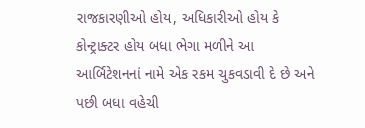રાજકારણીઓ હોય, અધિકારીઓ હોય કે કોન્ટ્રાક્ટર હોય બધા ભેગા મળીને આ આર્બિટેશનનાં નામે એક રકમ ચુકવડાવી દે છે અને પછી બધા વહેચી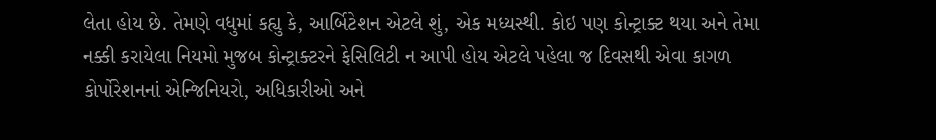લેતા હોય છે. તેમણે વધુમાં કહ્યુ કે, આર્બિટેશન એટલે શું, એક મધ્યસ્થી. કોઇ પણ કોન્ટ્રાક્ટ થયા અને તેમા નક્કી કરાયેલા નિયમો મુજબ કોન્ટ્રાક્ટરને ફેસિલિટી ન આપી હોય એટલે પહેલા જ દિવસથી એવા કાગળ કોર્પોરેશનનાં એન્જિનિયરો, અધિકારીઓ અને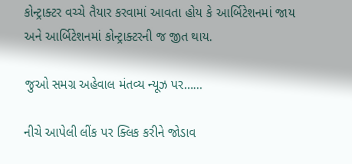કોન્ટ્રાક્ટર વચ્ચે તૈયાર કરવામાં આવતા હોય કે આર્બિટેશનમાં જાય અને આર્બિટેશનમાં કોન્ટ્રાક્ટરની જ જીત થાય.

જુઓ સમગ્ર અહેવાલ મંતવ્ય ન્યૂઝ પર……

નીચે આપેલી લીંક પર ક્લિક કરીને જોડાવ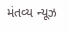મંતવ્ય ન્યૂઝ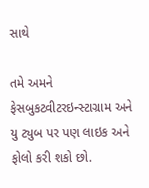સાથે

તમે અમને ફેસબુકટ્વીટરઇન્સ્ટાગ્રામ અને યુ ટ્યુબ પર પણ લાઇક અને ફોલો કરી શકો છો.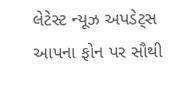લેટેસ્ટ ન્યૂઝ અપડેટ્સ આપના ફોન પર સૌથી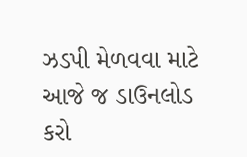ઝડપી મેળવવા માટે આજે જ ડાઉનલોડ કરો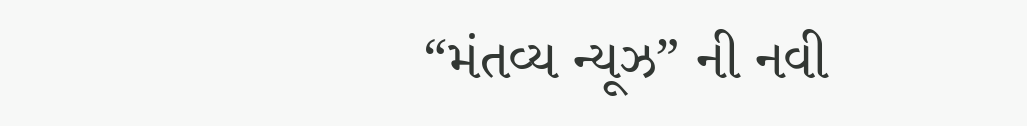“મંતવ્ય ન્યૂઝ” ની નવી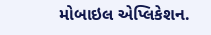મોબાઇલ એપ્લિકેશન.